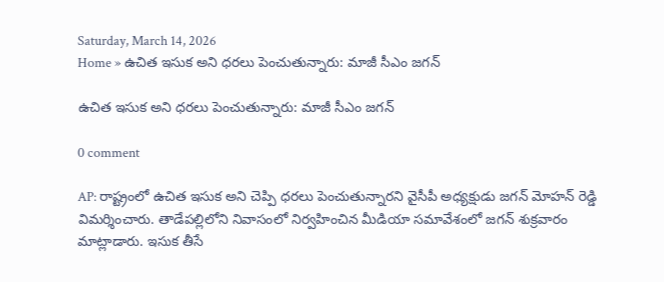Saturday, March 14, 2026
Home » ఉచిత ఇసుక అని ధరలు పెంచుతున్నారు: మాజీ సీఎం జగన్‌

ఉచిత ఇసుక అని ధరలు పెంచుతున్నారు: మాజీ సీఎం జగన్‌

0 comment

AP: రాష్ట్రంలో ఉచిత ఇసుక అని చెప్పి ధరలు పెంచుతున్నారని వైసీపీ అధ్యక్షుడు జగన్‌ మోహన్ రెడ్డి విమర్శించారు. తాడేపల్లిలోని నివాసంలో నిర్వహించిన మీడియా సమావేశంలో జగన్‌ శుక్రవారం మాట్లాడారు. ఇసుక తీసే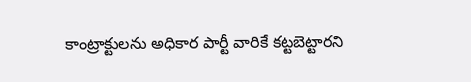కాంట్రాక్టులను అధికార పార్టీ వారికే కట్టబెట్టారని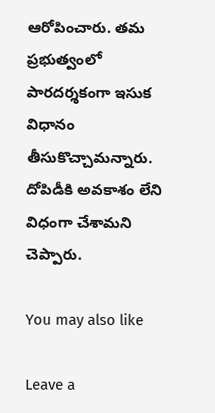ఆరోపించారు. తమ ప్రభుత్వంలో పారదర్శకంగా ఇసుక విధానం తీసుకొచ్చామన్నారు. దోపిడీకి అవకాశం లేని విధంగా చేశామని చెప్పారు.

You may also like

Leave a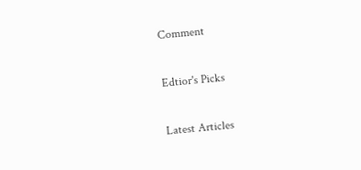Comment

Edtior's Picks

Latest Articles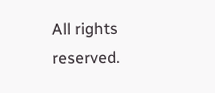All rights reserved.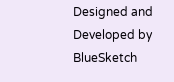Designed and Developed by  BlueSketch